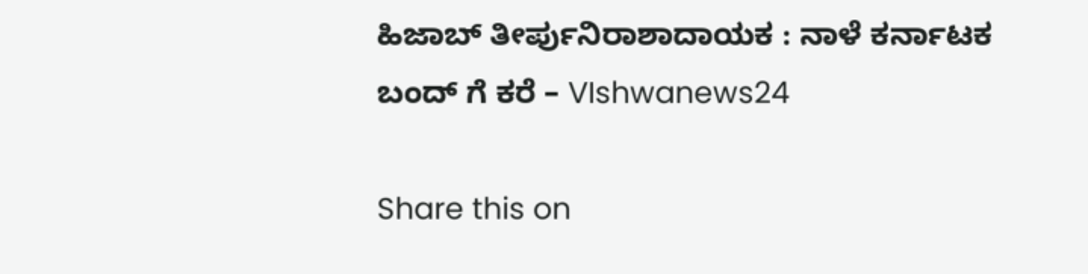ಹಿಜಾಬ್ ತೀರ್ಪುನಿರಾಶಾದಾಯಕ : ನಾಳೆ ಕರ್ನಾಟಕ ಬಂದ್ ಗೆ ಕರೆ – VIshwanews24

Share this on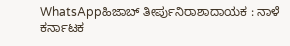WhatsAppಹಿಜಾಬ್ ತೀರ್ಪುನಿರಾಶಾದಾಯಕ : ನಾಳೆ ಕರ್ನಾಟಕ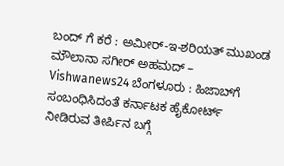ಬಂದ್ ಗೆ ಕರೆ : ಅಮೀರ್-ಇ-ಶರಿಯತ್ ಮುಖಂಡ ಮೌಲಾನಾ ಸಗೀರ್ ಅಹಮದ್ – Vishwanews24 ಬೆಂಗಳೂರು : ಹಿಜಾಬ್‌ಗೆ ಸಂಬಂಧಿಸಿದಂತೆ ಕರ್ನಾಟಕ ಹೈಕೋರ್ಟ್ ನೀಡಿರುವ ತೀರ್ಪಿನ ಬಗ್ಗೆ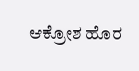ಆಕ್ರೋಶ ಹೊರ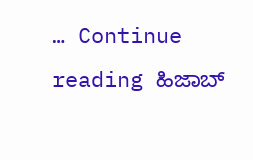… Continue reading ಹಿಜಾಬ್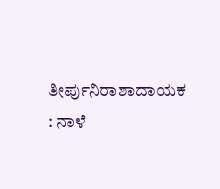ತೀರ್ಪುನಿರಾಶಾದಾಯಕ : ನಾಳೆ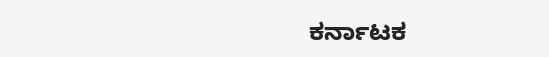ಕರ್ನಾಟಕ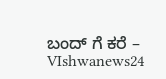ಬಂದ್ ಗೆ ಕರೆ – VIshwanews24